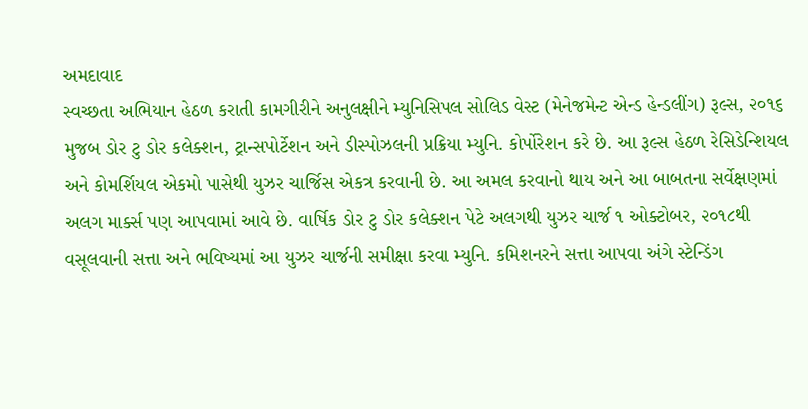અમદાવાદ
સ્વચ્છતા અભિયાન હેઠળ કરાતી કામગીરીને અનુલક્ષીને મ્યુનિસિપલ સોલિડ વેસ્ટ (મેનેજમેન્ટ એન્ડ હેન્ડલીંગ) રૂલ્સ, ૨૦૧૬ મુજબ ડોર ટુ ડોર કલેક્શન, ટ્રાન્સપોર્ટેશન અને ડીસ્પોઝલની પ્રક્રિયા મ્યુનિ. કોર્પોરેશન કરે છે. આ રૂલ્સ હેઠળ રેસિડેન્શિયલ અને કોમર્શિયલ એકમો પાસેથી યુઝર ચાર્જિસ એકત્ર કરવાની છે. આ અમલ કરવાનો થાય અને આ બાબતના સર્વેક્ષણમાં અલગ માર્ક્સ પણ આપવામાં આવે છે. વાર્ષિક ડોર ટુ ડોર કલેક્શન પેટે અલગથી યુઝર ચાર્જ ૧ ઓક્ટોબર, ૨૦૧૮થી વસૂલવાની સત્તા અને ભવિષ્યમાં આ યુઝર ચાર્જની સમીક્ષા કરવા મ્યુનિ. કમિશનરને સત્તા આપવા અંગે સ્ટેન્ડિંગ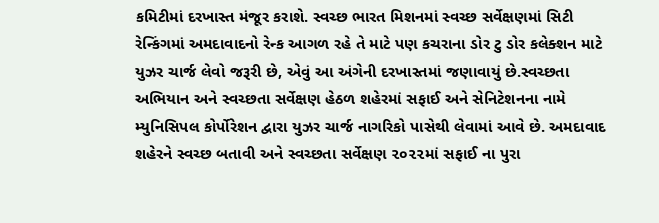કમિટીમાં દરખાસ્ત મંજૂર કરાશે. સ્વચ્છ ભારત મિશનમાં સ્વચ્છ સર્વેક્ષણમાં સિટી રેન્કિંગમાં અમદાવાદનો રેન્ક આગળ રહે તે માટે પણ કચરાના ડોર ટુ ડોર કલેક્શન માટે યુઝર ચાર્જ લેવો જરૂરી છે, એવું આ અંગેની દરખાસ્તમાં જણાવાયું છે.સ્વચ્છતા અભિયાન અને સ્વચ્છતા સર્વેક્ષણ હેઠળ શહેરમાં સફાઈ અને સેનિટેશનના નામે મ્યુનિસિપલ કોર્પોરેશન દ્વારા યુઝર ચાર્જ નાગરિકો પાસેથી લેવામાં આવે છે. અમદાવાદ શહેરને સ્વચ્છ બતાવી અને સ્વચ્છતા સર્વેક્ષણ ૨૦૨૨માં સફાઈ ના પુરા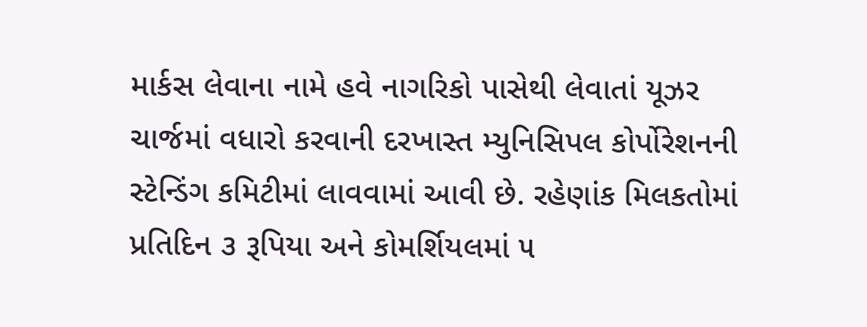માર્કસ લેવાના નામે હવે નાગરિકો પાસેથી લેવાતાં યૂઝર ચાર્જમાં વધારો કરવાની દરખાસ્ત મ્યુનિસિપલ કોર્પોરેશનની સ્ટેન્ડિંગ કમિટીમાં લાવવામાં આવી છે. રહેણાંક મિલકતોમાં પ્રતિદિન ૩ રૂપિયા અને કોમર્શિયલમાં ૫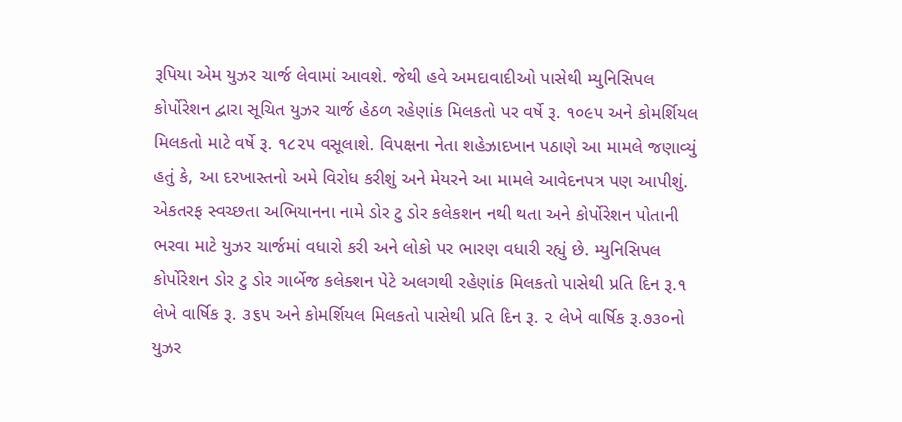રૂપિયા એમ યુઝર ચાર્જ લેવામાં આવશે. જેથી હવે અમદાવાદીઓ પાસેથી મ્યુનિસિપલ કોર્પોરેશન દ્વારા સૂચિત યુઝર ચાર્જ હેઠળ રહેણાંક મિલકતો પર વર્ષે રૂ. ૧૦૯૫ અને કોમર્શિયલ મિલકતો માટે વર્ષે રૂ. ૧૮૨૫ વસૂલાશે. વિપક્ષના નેતા શહેઝાદખાન પઠાણે આ મામલે જણાવ્યું હતું કે, આ દરખાસ્તનો અમે વિરોધ કરીશું અને મેયરને આ મામલે આવેદનપત્ર પણ આપીશું. એકતરફ સ્વચ્છતા અભિયાનના નામે ડોર ટુ ડોર કલેકશન નથી થતા અને કોર્પોરેશન પોતાની ભરવા માટે યુઝર ચાર્જમાં વધારો કરી અને લોકો પર ભારણ વધારી રહ્યું છે. મ્યુનિસિપલ કોર્પોરેશન ડોર ટુ ડોર ગાર્બેજ કલેક્શન પેટે અલગથી રહેણાંક મિલકતો પાસેથી પ્રતિ દિન રૂ.૧ લેખે વાર્ષિક રૂ. ૩૬૫ અને કોમર્શિયલ મિલકતો પાસેથી પ્રતિ દિન રૂ. ૨ લેખે વાર્ષિક રૂ.૭૩૦નો યુઝર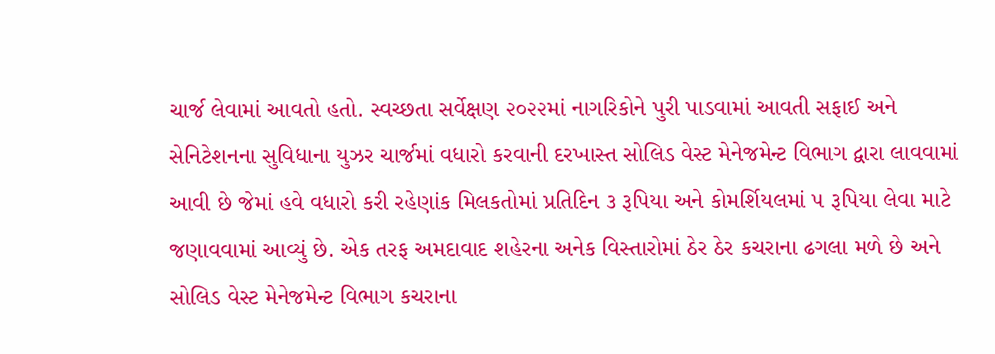ચાર્જ લેવામાં આવતો હતો. સ્વચ્છતા સર્વેક્ષણ ૨૦૨૨માં નાગરિકોને પુરી પાડવામાં આવતી સફાઈ અને સેનિટેશનના સુવિધાના યુઝર ચાર્જમાં વધારો કરવાની દરખાસ્ત સોલિડ વેસ્ટ મેનેજમેન્ટ વિભાગ દ્વારા લાવવામાં આવી છે જેમાં હવે વધારો કરી રહેણાંક મિલકતોમાં પ્રતિદિન ૩ રૂપિયા અને કોમર્શિયલમાં ૫ રૂપિયા લેવા માટે જણાવવામાં આવ્યું છે. એક તરફ અમદાવાદ શહેરના અનેક વિસ્તારોમાં ઠેર ઠેર કચરાના ઢગલા મળે છે અને સોલિડ વેસ્ટ મેનેજમેન્ટ વિભાગ કચરાના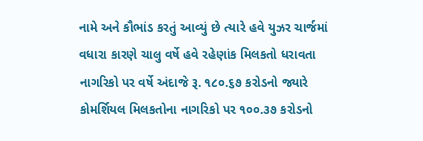નામે અને કૌભાંડ કરતું આવ્યું છે ત્યારે હવે યુઝર ચાર્જમાં વધારા કારણે ચાલુ વર્ષે હવે રહેણાંક મિલકતો ધરાવતા નાગરિકો પર વર્ષે અંદાજે રૂ. ૧૮૦.૬૭ કરોડનો જ્યારે કોમર્શિયલ મિલકતોના નાગરિકો પર ૧૦૦.૩૭ કરોડનો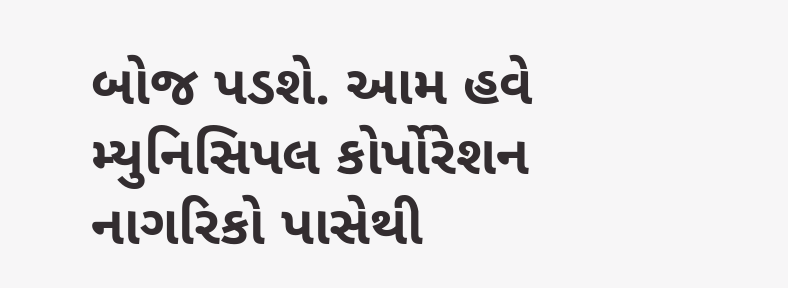બોજ પડશે. આમ હવે મ્યુનિસિપલ કોર્પોરેશન નાગરિકો પાસેથી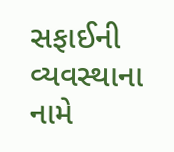સફાઈની વ્યવસ્થાના નામે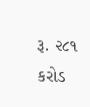રૂ. ૨૮૧ કરોડ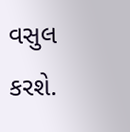વસુલ કરશે.